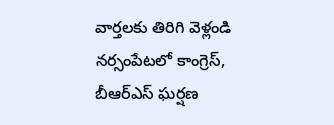వార్తలకు తిరిగి వెళ్లండి
నర్సంపేటలో కాంగ్రెస్, బీఆర్ఎస్ ఘర్షణ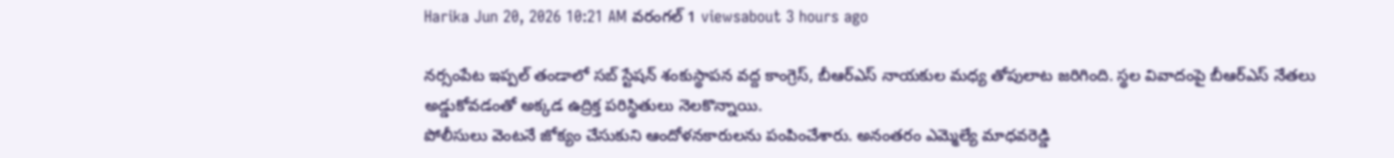Harika Jun 20, 2026 10:21 AM వరంగల్ 1 viewsabout 3 hours ago

నర్సంపేట ఇప్పల్ తండాలో సబ్ స్టేషన్ శంకుస్థాపన వద్ద కాంగ్రెస్, బీఆర్ఎస్ నాయకుల మధ్య తోపులాట జరిగింది. స్థల వివాదంపై బీఆర్ఎస్ నేతలు అడ్డుకోవడంతో అక్కడ ఉద్రిక్త పరిస్థితులు నెలకొన్నాయి.
పోలీసులు వెంటనే జోక్యం చేసుకుని ఆందోళనకారులను పంపించేశారు. అనంతరం ఎమ్మెల్యే మాధవరెడ్డి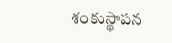శంకుస్థాపన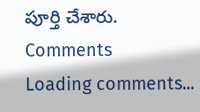పూర్తి చేశారు.
Comments
Loading comments...